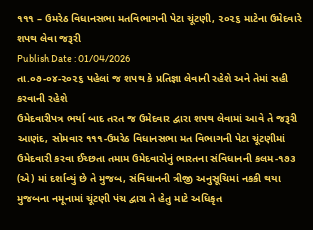૧૧૧ – ઉમરેઠ વિધાનસભા મતવિભાગની પેટા ચૂંટણી, ૨૦૨૬ માટેના ઉમેદવારે શપથ લેવા જરૂરી
Publish Date : 01/04/2026
તા.૦૭-૦૪-૨૦૨૬ પહેલાં જ શપથ કે પ્રતિજ્ઞા લેવાની રહેશે અને તેમાં સહી કરવાની રહેશે
ઉમેદવારીપત્ર ભર્યા બાદ તરત જ ઉમેદવાર દ્વારા શપથ લેવામાં આવે તે જરૂરી
આણંદ, સોમવાર ૧૧૧-ઉમરેઠ વિધાનસભા મત વિભાગની પેટા ચૂંટણીમાં ઉમેદવારી કરવા ઈચ્છતા તમામ ઉમેદવારોનું ભારતના સંવિધાનની કલમ-૧૭૩ (એ) માં દર્શાવ્યું છે તે મુજબ, સંવિધાનની ત્રીજી અનુસૂચિમાં નકકી થયા મુજબના નમૂનામાં ચૂંટણી પંચ દ્વારા તે હેતુ માટે અધિકૃત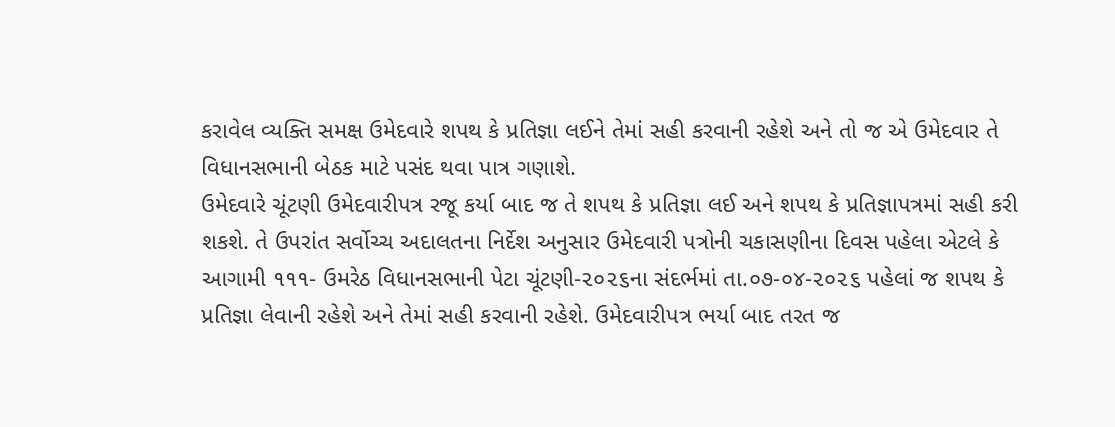કરાવેલ વ્યક્તિ સમક્ષ ઉમેદવારે શપથ કે પ્રતિજ્ઞા લઈને તેમાં સહી કરવાની રહેશે અને તો જ એ ઉમેદવાર તે વિધાનસભાની બેઠક માટે પસંદ થવા પાત્ર ગણાશે.
ઉમેદવારે ચૂંટણી ઉમેદવારીપત્ર રજૂ કર્યા બાદ જ તે શપથ કે પ્રતિજ્ઞા લઈ અને શપથ કે પ્રતિજ્ઞાપત્રમાં સહી કરી શકશે. તે ઉપરાંત સર્વોચ્ચ અદાલતના નિર્દેશ અનુસાર ઉમેદવારી પત્રોની ચકાસણીના દિવસ પહેલા એટલે કે આગામી ૧૧૧- ઉમરેઠ વિધાનસભાની પેટા ચૂંટણી-૨૦૨૬ના સંદર્ભમાં તા.૦૭-૦૪-૨૦૨૬ પહેલાં જ શપથ કે પ્રતિજ્ઞા લેવાની રહેશે અને તેમાં સહી કરવાની રહેશે. ઉમેદવારીપત્ર ભર્યા બાદ તરત જ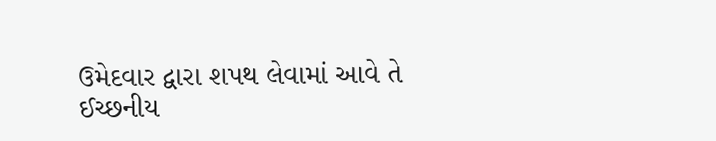ઉમેદવાર દ્વારા શપથ લેવામાં આવે તે ઈચ્છનીય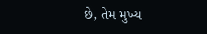છે, તેમ મુખ્ય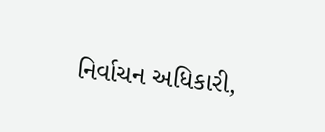નિર્વાચન અધિકારી,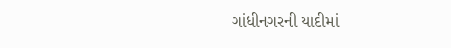ગાંધીનગરની યાદીમાં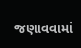જણાવવામાં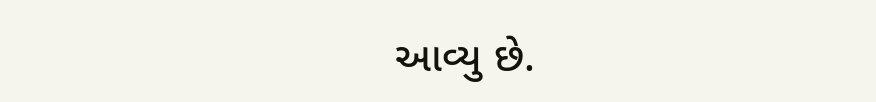આવ્યુ છે.